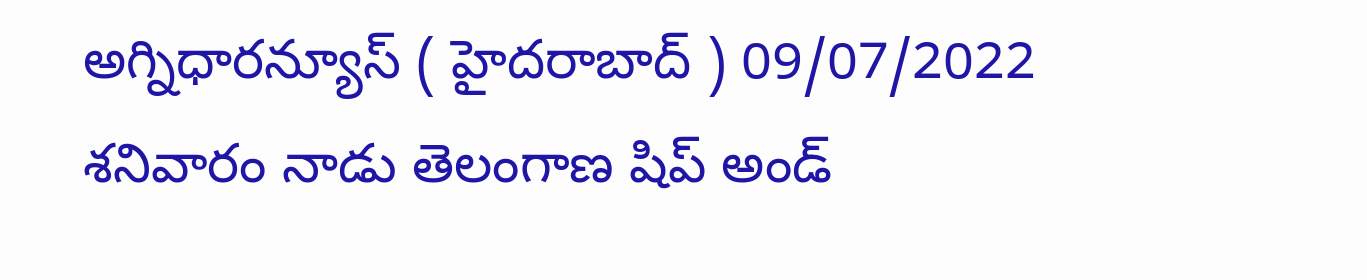అగ్నిధారన్యూస్ ( హైదరాబాద్ ) 09/07/2022 శనివారం నాడు తెలంగాణ షిప్ అండ్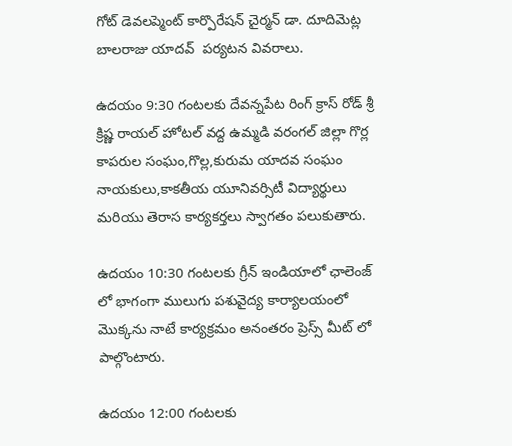గోట్ డెవలప్మెంట్ కార్పొరేషన్ చైర్మన్ డా. దూదిమెట్ల బాలరాజు యాదవ్  పర్యటన వివరాలు.

ఉదయం 9:30 గంటలకు దేవన్నపేట రింగ్ క్రాస్ రోడ్ శ్రీ క్రిష్ణ రాయల్ హోటల్ వద్ద ఉమ్మడి వరంగల్ జిల్లా గొర్ల కాపరుల సంఘం,గొల్ల,కురుమ యాదవ సంఘం నాయకులు,కాకతీయ యూనివర్సిటీ విద్యార్థులు మరియు తెరాస కార్యకర్తలు స్వాగతం పలుకుతారు.

ఉదయం 10:30 గంటలకు గ్రీన్ ఇండియాలో ఛాలెంజ్ లో భాగంగా ములుగు పశువైద్య కార్యాలయంలో మొక్కను నాటే కార్యక్రమం అనంతరం ప్రెస్స్ మీట్ లో పాల్గొంటారు.

ఉదయం 12:00 గంటలకు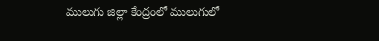ములుగు జిల్లా కేంద్రంలో ములుగులో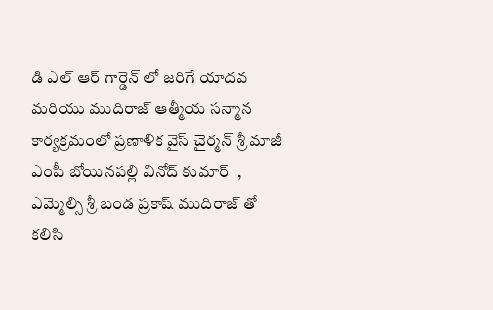డి ఎల్ ఆర్ గార్డెన్ లో జరిగే యాదవ మరియు ముదిరాజ్ ఆత్మీయ సన్మాన కార్యక్రమంలో ప్రణాళిక వైస్ చైర్మన్ శ్రీ మాజీ ఎంపీ బోయినపల్లి వినోద్ కుమార్  , ఎమ్మెల్సి శ్రీ బండ ప్రకాష్ ముదిరాజ్ తో కలిసి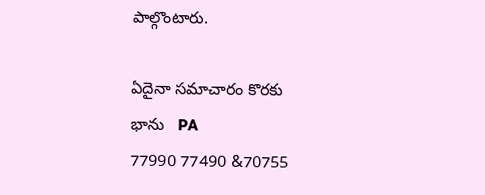పాల్గొంటారు.

ఏదైనా సమాచారం కొరకు
భాను   PA
77990 77490 &70755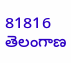81816
తెలంగాణ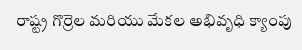రాష్ట్ర గొర్రెల మరియు మేకల అభివృధి క్యాంపు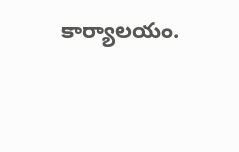కార్యాలయం.